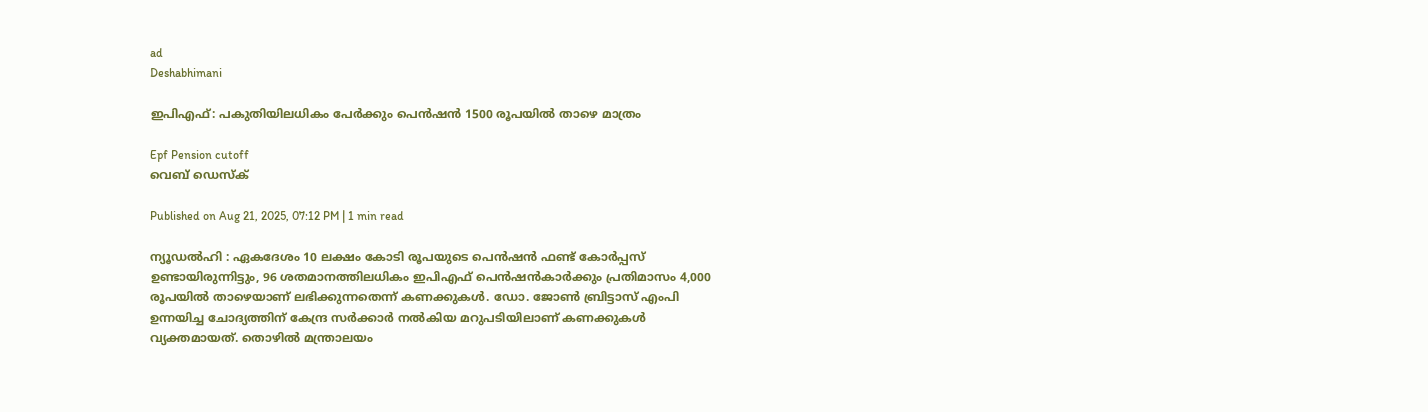ad
Deshabhimani

ഇപിഎഫ്: പകുതിയിലധികം പേർക്കും പെൻഷൻ 1500 രൂപയിൽ താഴെ മാത്രം

Epf Pension cutoff
വെബ് ഡെസ്ക്

Published on Aug 21, 2025, 07:12 PM | 1 min read

ന്യൂഡൽഹി : ഏകദേശം 10 ലക്ഷം കോടി രൂപയുടെ പെൻഷൻ ഫണ്ട് കോർപ്പസ് ഉണ്ടായിരുന്നിട്ടും, 96 ശതമാനത്തിലധികം ഇപിഎഫ് പെൻഷൻകാർക്കും പ്രതിമാസം 4,000 രൂപയിൽ താഴെയാണ് ലഭിക്കുന്നതെന്ന് കണക്കുകൾ. ഡോ. ജോൺ ബ്രിട്ടാസ് എംപി ഉന്നയിച്ച ചോദ്യത്തിന് കേന്ദ്ര സർക്കാർ നൽകിയ മറുപടിയിലാണ് കണക്കുകൾ വ്യക്തമായത്. തൊഴിൽ മന്ത്രാലയം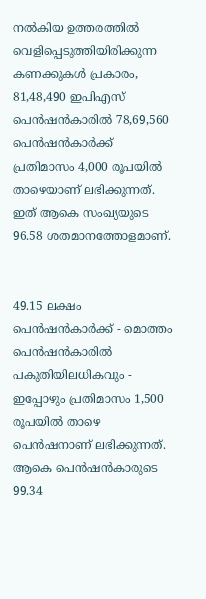നൽകിയ ഉത്തരത്തിൽ വെളിപ്പെടുത്തിയിരിക്കുന്ന കണക്കുകൾ പ്രകാരം, 81,48,490 ഇപിഎസ് പെൻഷൻകാരിൽ 78,69,560 പെൻഷൻകാർക്ക് പ്രതിമാസം 4,000 രൂപയിൽ താഴെയാണ് ലഭിക്കുന്നത്. ഇത് ആകെ സംഖ്യയുടെ 96.58 ശതമാനത്തോളമാണ്.


49.15 ലക്ഷം പെൻഷൻകാർക്ക് - മൊത്തം പെൻഷൻകാരിൽ പകുതിയിലധികവും - ഇപ്പോഴും പ്രതിമാസം 1,500 രൂപയിൽ താഴെ പെൻഷനാണ് ലഭിക്കുന്നത്. ആകെ പെൻഷൻകാരുടെ 99.34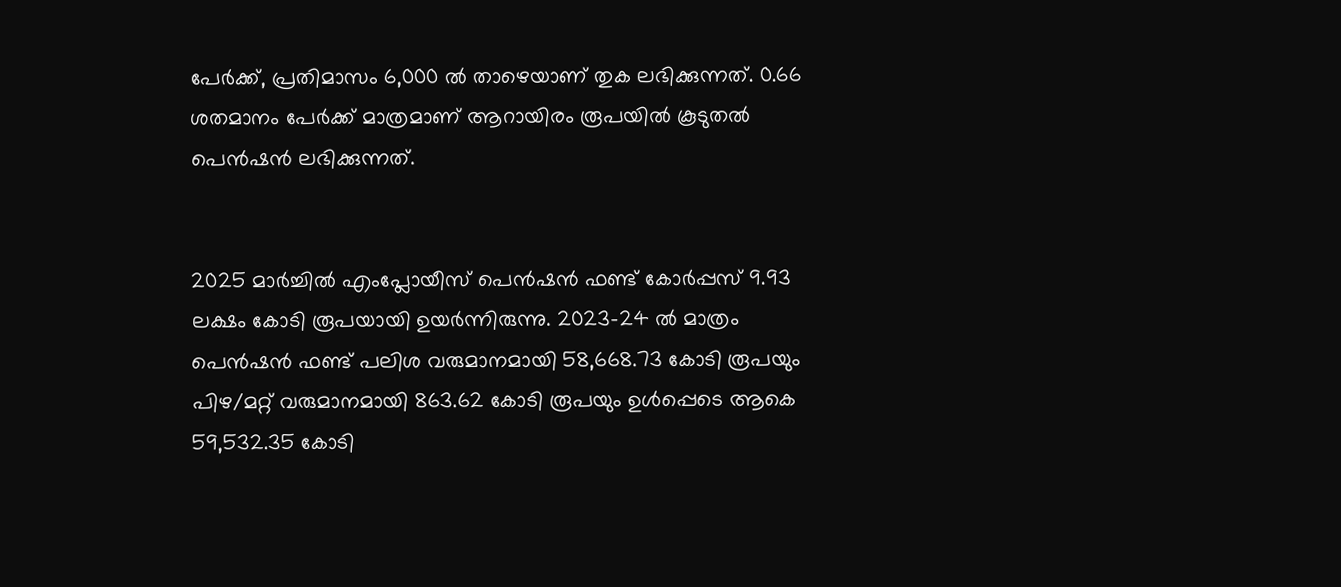പേർക്ക്, പ്രതിമാസം 6,000 ൽ താഴെയാണ് തുക ലഭിക്കുന്നത്. 0.66 ശതമാനം പേർക്ക്‌ മാത്രമാണ് ആറായിരം രൂപയിൽ കൂടുതൽ പെൻഷൻ ലഭിക്കുന്നത്.


2025 മാർച്ചിൽ എംപ്ലോയീസ് പെൻഷൻ ഫണ്ട് കോർപ്പസ് 9.93 ലക്ഷം കോടി രൂപയായി ഉയർന്നിരുന്നു. 2023-24 ൽ മാത്രം പെൻഷൻ ഫണ്ട് പലിശ വരുമാനമായി 58,668.73 കോടി രൂപയും പിഴ/മറ്റ് വരുമാനമായി 863.62 കോടി രൂപയും ഉൾപ്പെടെ ആകെ 59,532.35 കോടി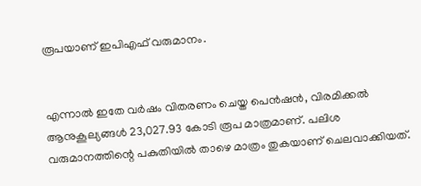രൂപയാണ് ഇപിഎഫ് വരുമാനം.


എന്നാൽ ഇതേ വർഷം വിതരണം ചെയ്ത പെൻഷൻ, വിരമിക്കൽ ആനുകൂല്യങ്ങൾ 23,027.93 കോടി രൂപ മാത്രമാണ്. പലിശ വരുമാനത്തിന്റെ പകുതിയിൽ താഴെ മാത്രം തുകയാണ് ചെലവാക്കിയത്.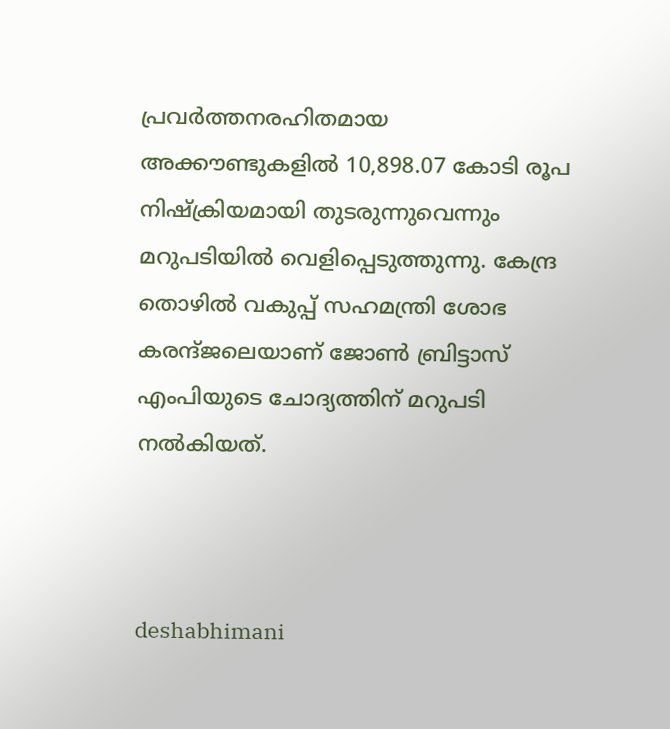പ്രവർത്തനരഹിതമായ അക്കൗണ്ടുകളിൽ 10,898.07 കോടി രൂപ നിഷ്ക്രിയമായി തുടരുന്നുവെന്നും മറുപടിയിൽ വെളിപ്പെടുത്തുന്നു. കേന്ദ്ര തൊഴിൽ വകുപ്പ്‌ സഹമന്ത്രി ശോഭ കരന്ദ്‌ജലെയാണ് ജോൺ ബ്രിട്ടാസ് എംപിയുടെ ചോദ്യത്തിന്‌ മറുപടി നൽകിയത്.



deshabhimani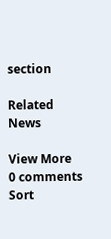section

Related News

View More
0 comments
Sort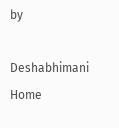by

Deshabhimani
Home